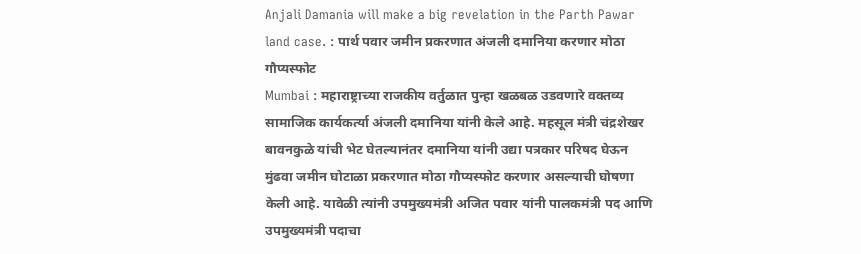Anjali Damania will make a big revelation in the Parth Pawar land case. : पार्थ पवार जमीन प्रकरणात अंजली दमानिया करणार मोठा गौप्यस्फोट
Mumbai : महाराष्ट्राच्या राजकीय वर्तुळात पुन्हा खळबळ उडवणारे वक्तव्य सामाजिक कार्यकर्त्या अंजली दमानिया यांनी केले आहे. महसूल मंत्री चंद्रशेखर बावनकुळे यांची भेट घेतल्यानंतर दमानिया यांनी उद्या पत्रकार परिषद घेऊन मुंढवा जमीन घोटाळा प्रकरणात मोठा गौप्यस्फोट करणार असल्याची घोषणा केली आहे. यावेळी त्यांनी उपमुख्यमंत्री अजित पवार यांनी पालकमंत्री पद आणि उपमुख्यमंत्री पदाचा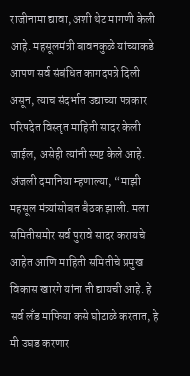राजीनामा द्यावा, अशी थेट मागणी केली आहे. महसूलमंत्री बावनकुळे यांच्याकडे आपण सर्व संबंधित कागदपत्रे दिली असून, त्याच संदर्भात उद्याच्या पत्रकार परिषदेत विस्तृत माहिती सादर केली जाईल, असेही त्यांनी स्पष्ट केले आहे.
अंजली दमानिया म्हणाल्या, “माझी महसूल मंत्र्यांसोबत बैठक झाली. मला समितीसमोर सर्व पुरावे सादर करायचे आहेत आणि माहिती समितीचे प्रमुख विकास खारगे यांना ती द्यायची आहे. हे सर्व लँड माफिया कसे घोटाळे करतात, हे मी उघड करणार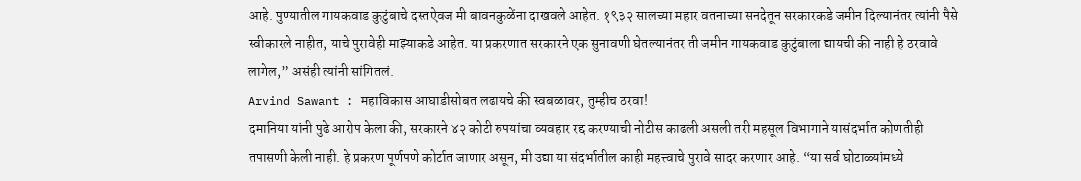आहे. पुण्यातील गायकवाड कुटुंबाचे दस्तऐवज मी बावनकुळेंना दाखवले आहेत. १९३२ सालच्या महार वतनाच्या सनदेतून सरकारकडे जमीन दिल्यानंतर त्यांनी पैसे स्वीकारले नाहीत, याचे पुरावेही माझ्याकडे आहेत. या प्रकरणात सरकारने एक सुनावणी घेतल्यानंतर ती जमीन गायकवाड कुटुंबाला द्यायची की नाही हे ठरवावे लागेल,” असंही त्यांनी सांगितलं.
Arvind Sawant : महाविकास आघाडीसोबत लढायचे की स्वबळावर, तुम्हीच ठरवा!
दमानिया यांनी पुढे आरोप केला की, सरकारने ४२ कोटी रुपयांचा व्यवहार रद्द करण्याची नोटीस काढली असली तरी महसूल विभागाने यासंदर्भात कोणतीही तपासणी केली नाही. हे प्रकरण पूर्णपणे कोर्टात जाणार असून, मी उद्या या संदर्भातील काही महत्त्वाचे पुरावे सादर करणार आहे. “या सर्व घोटाळ्यांमध्ये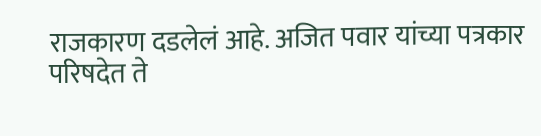राजकारण दडलेलं आहे. अजित पवार यांच्या पत्रकार परिषदेत ते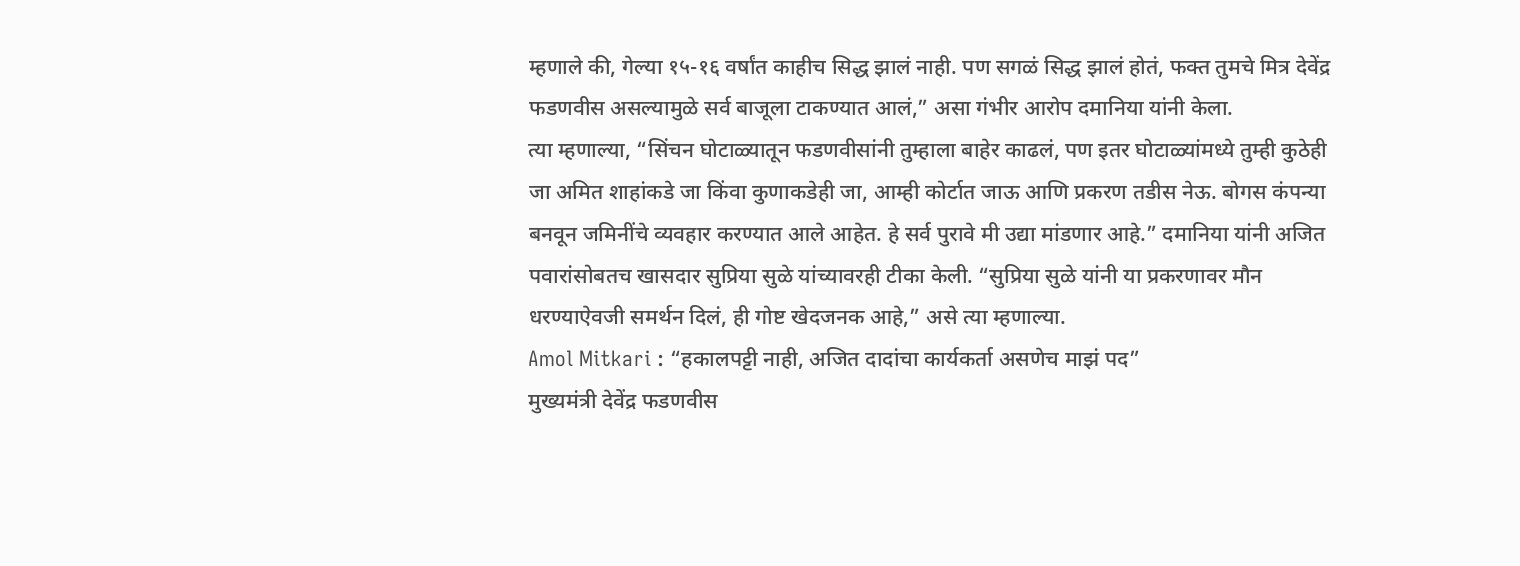म्हणाले की, गेल्या १५-१६ वर्षांत काहीच सिद्ध झालं नाही. पण सगळं सिद्ध झालं होतं, फक्त तुमचे मित्र देवेंद्र फडणवीस असल्यामुळे सर्व बाजूला टाकण्यात आलं,” असा गंभीर आरोप दमानिया यांनी केला.
त्या म्हणाल्या, “सिंचन घोटाळ्यातून फडणवीसांनी तुम्हाला बाहेर काढलं, पण इतर घोटाळ्यांमध्ये तुम्ही कुठेही जा अमित शाहांकडे जा किंवा कुणाकडेही जा, आम्ही कोर्टात जाऊ आणि प्रकरण तडीस नेऊ. बोगस कंपन्या बनवून जमिनींचे व्यवहार करण्यात आले आहेत. हे सर्व पुरावे मी उद्या मांडणार आहे.” दमानिया यांनी अजित पवारांसोबतच खासदार सुप्रिया सुळे यांच्यावरही टीका केली. “सुप्रिया सुळे यांनी या प्रकरणावर मौन धरण्याऐवजी समर्थन दिलं, ही गोष्ट खेदजनक आहे,” असे त्या म्हणाल्या.
Amol Mitkari : “हकालपट्टी नाही, अजित दादांचा कार्यकर्ता असणेच माझं पद”
मुख्यमंत्री देवेंद्र फडणवीस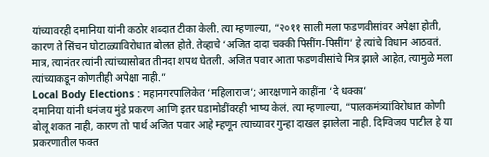यांच्यावरही दमानिया यांनी कठोर शब्दात टीका केली. त्या म्हणाल्या, “२०११ साली मला फडणवीसांवर अपेक्षा होती, कारण ते सिंचन घोटाळ्याविरोधात बोलत होते. तेव्हाचे ‘अजित दादा चक्की पिसींग-पिसींग’ हे त्यांचे विधान आठवतं. मात्र, त्यानंतर त्यांनी त्यांच्यासोबत तीनदा शपथ घेतली. अजित पवार आता फडणवीसांचे मित्र झाले आहेत, त्यामुळे मला त्यांच्याकडून कोणतीही अपेक्षा नाही.”
Local Body Elections : महानगरपालिकेत ‘महिलाराज’; आरक्षणाने काहींना ‘दे धक्का’
दमानिया यांनी धनंजय मुंडे प्रकरण आणि इतर घडामोडींवरही भाष्य केलं. त्या म्हणाल्या, “पालकमंत्र्यांविरोधात कोणी बोलू शकत नाही, कारण तो पार्थ अजित पवार आहे म्हणून त्याच्यावर गुन्हा दाखल झालेला नाही. दिग्विजय पाटील हे या प्रकरणातील फक्त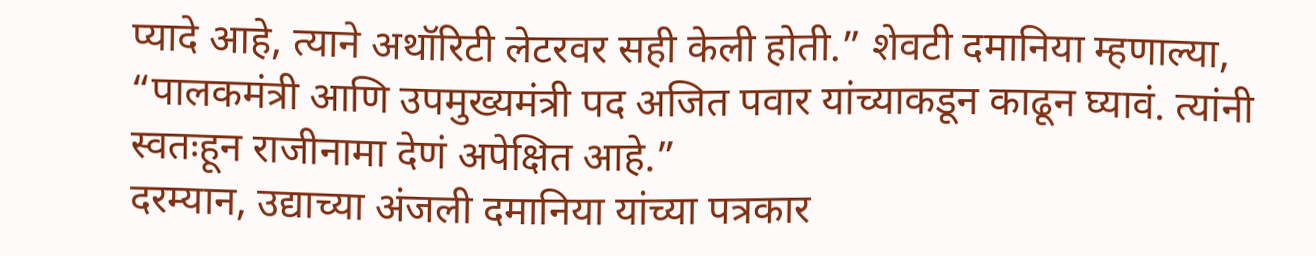प्यादे आहे, त्याने अथॉरिटी लेटरवर सही केली होती.” शेवटी दमानिया म्हणाल्या, “पालकमंत्री आणि उपमुख्यमंत्री पद अजित पवार यांच्याकडून काढून घ्यावं. त्यांनी स्वतःहून राजीनामा देणं अपेक्षित आहे.”
दरम्यान, उद्याच्या अंजली दमानिया यांच्या पत्रकार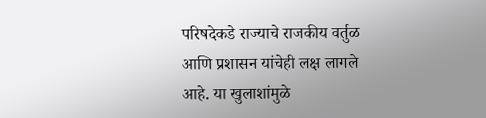परिषदेकडे राज्याचे राजकीय वर्तुळ आणि प्रशासन यांचेही लक्ष लागले आहे. या खुलाशांमुळे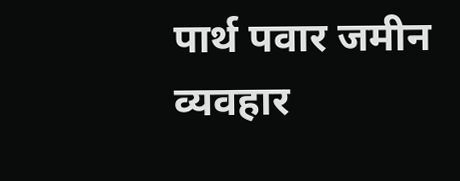पार्थ पवार जमीन व्यवहार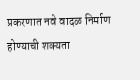प्रकरणात नवे वादळ निर्माण होण्याची शक्यता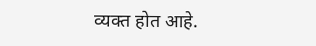व्यक्त होत आहे.